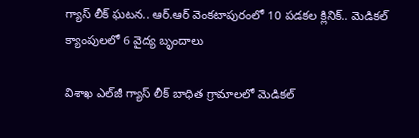గ్యాస్ లీక్ ఘటన.. ఆర్.ఆర్ వెంకటాపురంలో 10 పడకల క్లినిక్‌.. మెడికల్ క్యాంపులలో 6 వైద్య బృందాలు

విశాఖ ఎల్‌జీ గ్యాస్ లీక్ బాధిత గ్రామాలలో మెడికల్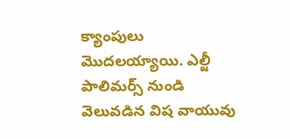క్యాంపులు మొదలయ్యాయి. ఎల్జీ పాలిమర్స్ నుండి వెలువడిన విష వాయువు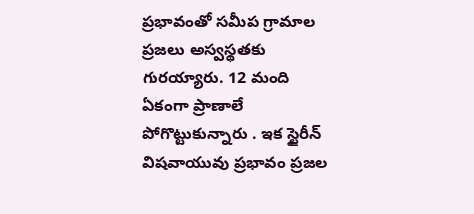ప్రభావంతో సమీప గ్రామాల ప్రజలు అస్వస్థతకు గురయ్యారు. 12 మంది ఏకంగా ప్రాణాలే పోగొట్టుకున్నారు . ఇక స్టైరీన్ విషవాయువు ప్రభావం ప్రజల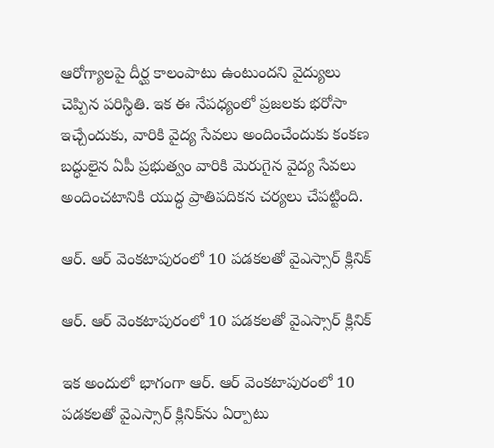ఆరోగ్యాలపై దీర్ఘ కాలంపాటు ఉంటుందని వైద్యులు చెప్పిన పరిస్థితి. ఇక ఈ నేపధ్యంలో ప్రజలకు భరోసా ఇచ్చేందుకు, వారికి వైద్య సేవలు అందించేందుకు కంకణ బద్ధులైన ఏపీ ప్రభుత్వం వారికి మెరుగైన వైద్య సేవలు అందించటానికి యుద్ధ ప్రాతిపదికన చర్యలు చేపట్టింది.

ఆర్. ఆర్ వెంకటాపురంలో 10 పడకలతో వైఎస్సార్‌ క్లినిక్‌

ఆర్. ఆర్ వెంకటాపురంలో 10 పడకలతో వైఎస్సార్‌ క్లినిక్‌

ఇక అందులో భాగంగా ఆర్. ఆర్ వెంకటాపురంలో 10 పడకలతో వైఎస్సార్‌ క్లినిక్‌ను ఏర్పాటు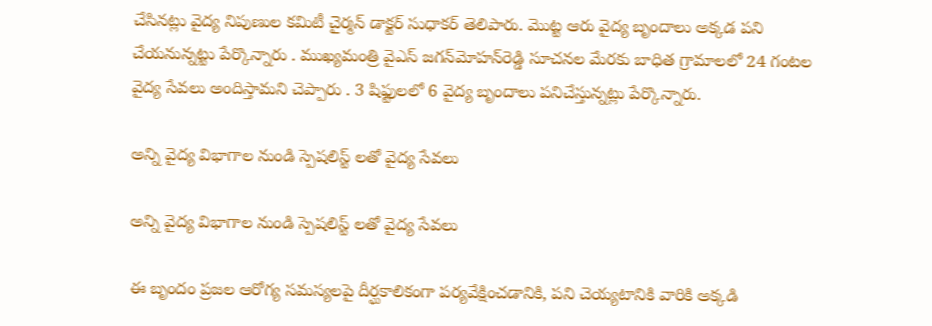చేసినట్లు వైద్య నిపుణుల కమిటీ చైర్మన్‌ డాక్టర్‌ సుధాకర్‌ తెలిపారు. మొట్ట ఆరు వైద్య బృందాలు అక్కడ పని చేయనున్నట్టు పేర్కొన్నారు . ముఖ్యమంత్రి వైఎస్‌ జగన్‌మోహన్‌రెడ్డి సూచనల మేరకు బాధిత గ్రామాలలో 24 గంటల వైద్య సేవలు అందిస్తామని చెప్పారు . 3 షిఫ్టులలో 6 వైద్య బృందాలు పనిచేస్తున్నట్లు పేర్కొన్నారు.

అన్ని వైద్య విభాగాల నుండి స్పెషలిస్ట్ లతో వైద్య సేవలు

అన్ని వైద్య విభాగాల నుండి స్పెషలిస్ట్ లతో వైద్య సేవలు

ఈ బృందం ప్రజల ఆరోగ్య సమస్యలపై దీర్ఘకాలికంగా పర్యవేక్షించడానికి, పని చెయ్యటానికి వారికి అక్కడి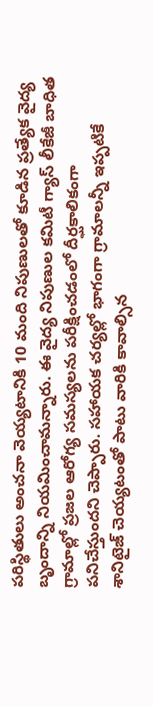పరిస్థితులు అంచనా వెయ్యటానికి 10 మంది నిపుణులతో కూడిన ప్రత్యేక వైద్య బృందాన్ని నియమించామన్నారు. ఈ వైద్య నిపుణుల కమిటీ గ్యాస్‌ లీకేజీ బాధిత గ్రామాల్లో ప్రజల ఆరోగ్య సమస్యలను పరీక్షించడంలో దీర్ఘకాలికంగా పనిచేస్తుందని చెప్పారు. సహాయక చర్యల్లో భాగంగా గ్రామాలన్నీ ఇప్పటికే శానిటైజ్ చెయ్యటంతో పాటు వారికి కావాల్సిన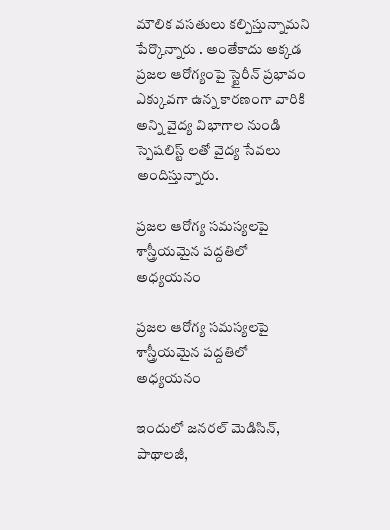మౌలిక వసతులు కల్పిస్తున్నామని పేర్కొన్నారు . అంతేకాదు అక్కడ ప్రజల ఆరోగ్యంపై స్టైరీన్ ప్రభావం ఎక్కువగా ఉన్న కారణంగా వారికి అన్ని వైద్య విభాగాల నుండి స్పెషలిస్ట్ లతో వైద్య సేవలు అందిస్తున్నారు.

ప్రజల ఆరోగ్య సమస్యలపై శాస్త్రీయమైన పద్దతిలో అధ్యయనం

ప్రజల ఆరోగ్య సమస్యలపై శాస్త్రీయమైన పద్దతిలో అధ్యయనం

ఇందులో జనరల్‌ మెడిసిన్‌, పాథాలజీ,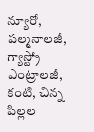న్యూరో, పల్మనాలజీ, గ్యాస్ట్రో ఎంట్రాలజీ, కంటి, చిన్న పిల్లల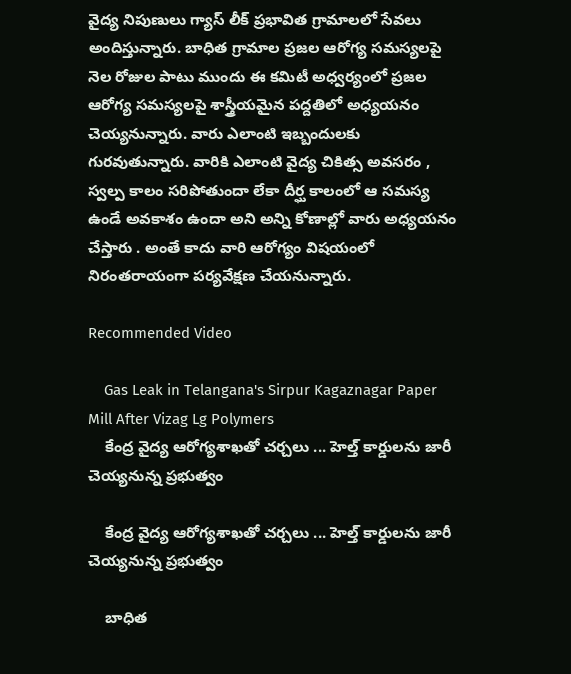వైద్య నిపుణులు గ్యాస్ లీక్ ప్రభావిత గ్రామాలలో సేవలు అందిస్తున్నారు. బాధిత గ్రామాల ప్రజల ఆరోగ్య సమస్యలపై నెల రోజుల పాటు ముందు ఈ కమిటీ అధ్వర్యంలో ప్రజల ఆరోగ్య సమస్యలపై శాస్త్రీయమైన పద్దతిలో అధ్యయనం చెయ్యనున్నారు. వారు ఎలాంటి ఇబ్బందులకు గురవుతున్నారు. వారికి ఎలాంటి వైద్య చికిత్స అవసరం , స్వల్ప కాలం సరిపోతుందా లేకా దీర్ఘ కాలంలో ఆ సమస్య ఉండే అవకాశం ఉందా అని అన్ని కోణాల్లో వారు అధ్యయనం చేస్తారు . అంతే కాదు వారి ఆరోగ్యం విషయంలో నిరంతరాయంగా పర్యవేక్షణ చేయనున్నారు.

Recommended Video

    Gas Leak in Telangana's Sirpur Kagaznagar Paper Mill After Vizag Lg Polymers
    కేంద్ర వైద్య ఆరోగ్యశాఖతో చర్చలు ... హెల్త్ కార్డులను జారీ చెయ్యనున్న ప్రభుత్వం

    కేంద్ర వైద్య ఆరోగ్యశాఖతో చర్చలు ... హెల్త్ కార్డులను జారీ చెయ్యనున్న ప్రభుత్వం

    బాధిత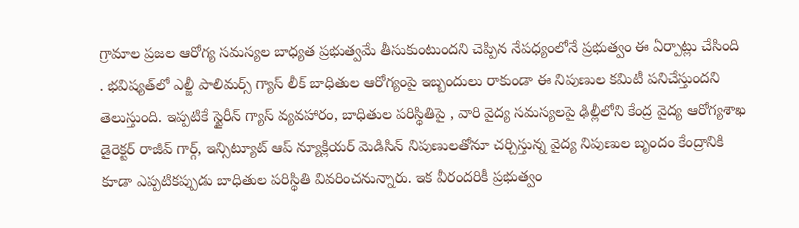గ్రామాల ప్రజల ఆరోగ్య సమస్యల బాధ్యత ప్రభుత్వమే తీసుకుంటుందని చెప్పిన నేపధ్యంలోనే ప్రభుత్వం ఈ ఏర్పాట్లు చేసింది . భవిష్యత్‌లో ఎల్జీ పాలిమర్స్ గ్యాస్ లీక్ బాధితుల ఆరోగ్యంపై ఇబ్బందులు రాకుండా ఈ నిపుణుల కమిటీ పనిచేస్తుందని తెలుస్తుంది. ఇప్పటికే స్టైరీన్ గ్యాస్‌ వ్యవహారం, బాధితుల పరిస్థితిపై , వారి వైద్య సమస్యలపై ఢిల్లీలోని కేంద్ర వైద్య ఆరోగ్యశాఖ డైరెక్టర్‌ రాజీవ్‌ గార్గ్‌, ఇన్సిట్యూట్‌ ఆప్‌ న్యూక్లియర్‌ మెడిసిన్‌ నిపుణులతోనూ చర్చిస్తున్న వైద్య నిపుణుల బృందం కేంద్రానికి కూడా ఎప్పటికప్పుడు బాధితుల పరిస్థితి వివరించనున్నారు. ఇక వీరందరికీ ప్రభుత్వం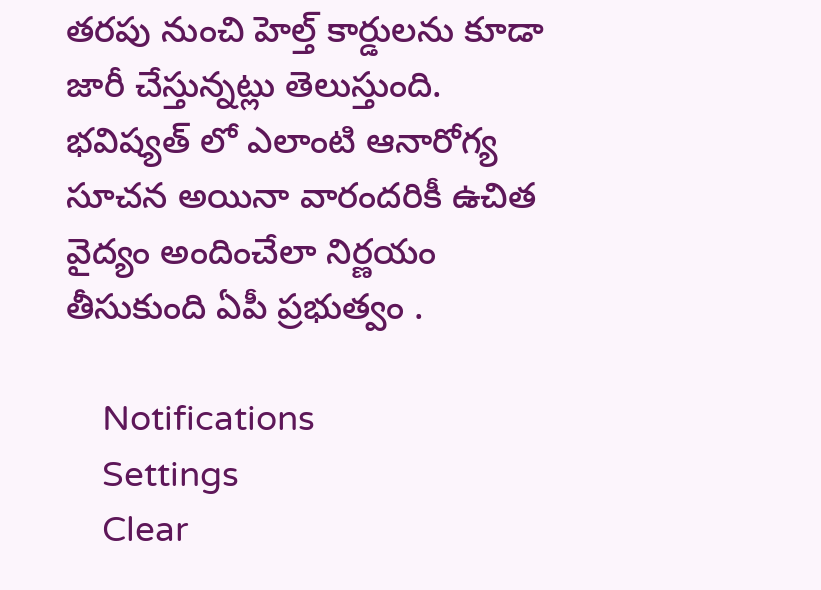తరపు నుంచి హెల్త్‌ కార్డులను కూడా జారీ చేస్తున్నట్లు తెలుస్తుంది. భవిష్యత్ లో ఎలాంటి ఆనారోగ్య సూచన అయినా వారందరికీ ఉచిత వైద్యం అందించేలా నిర్ణయం తీసుకుంది ఏపీ ప్రభుత్వం .

    Notifications
    Settings
    Clear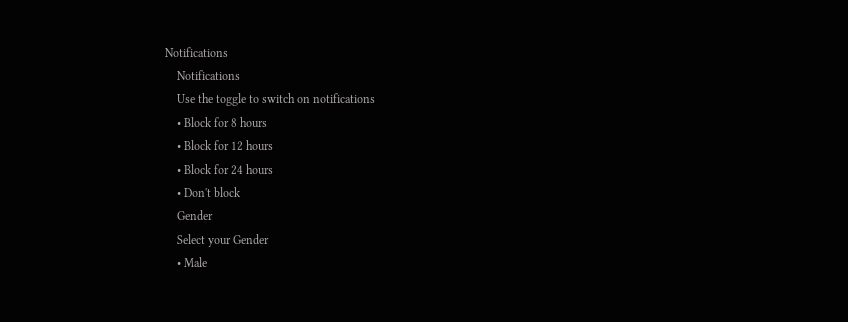Notifications
    Notifications
    Use the toggle to switch on notifications
    • Block for 8 hours
    • Block for 12 hours
    • Block for 24 hours
    • Don't block
    Gender
    Select your Gender
    • Male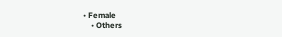• Female
    • Others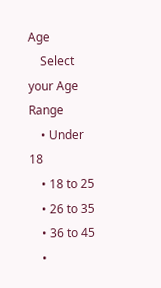Age
    Select your Age Range
    • Under 18
    • 18 to 25
    • 26 to 35
    • 36 to 45
    •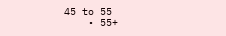45 to 55
    • 55+